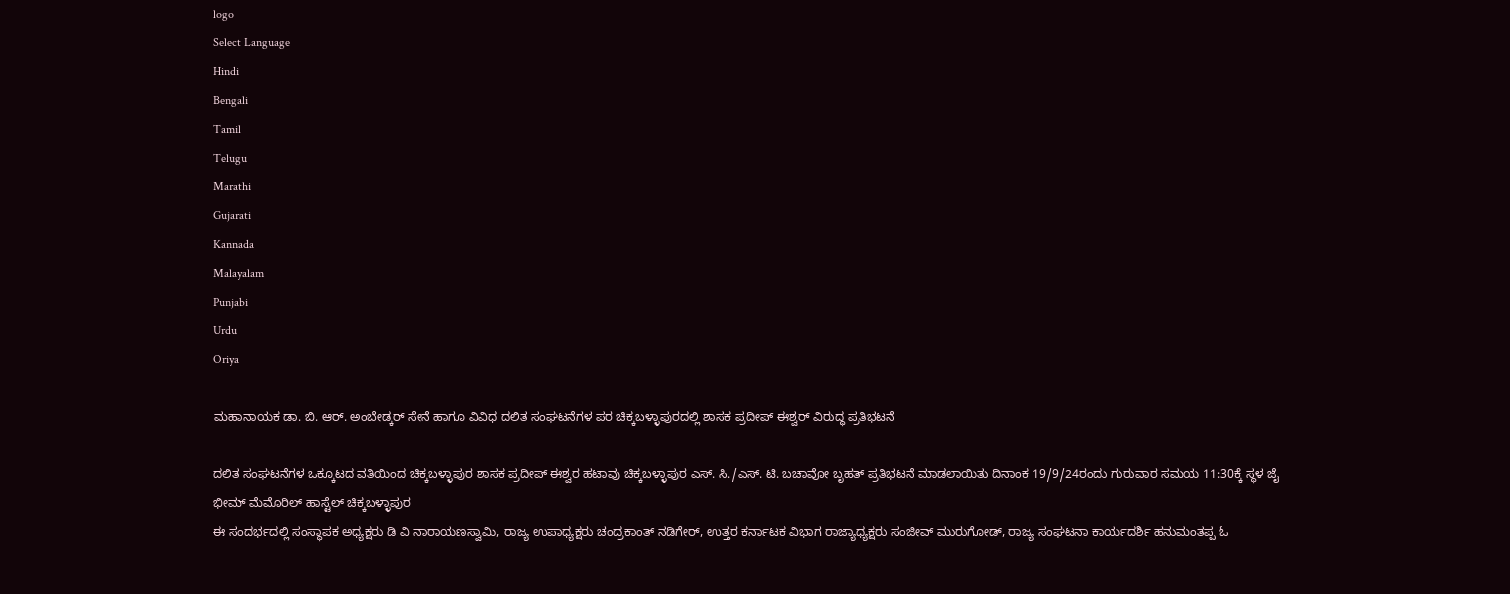logo
Select Language
Hindi
Bengali
Tamil
Telugu
Marathi
Gujarati
Kannada
Malayalam
Punjabi
Urdu
Oriya

ಮಹಾನಾಯಕ ಡಾ. ಬಿ. ಆರ್. ಅಂಬೇಡ್ಕರ್ ಸೇನೆ ಹಾಗೂ ವಿವಿಧ ದಲಿತ ಸಂಘಟನೆಗಳ ಪರ ಚಿಕ್ಕಬಳ್ಳಾಪುರದಲ್ಲಿ ಶಾಸಕ ಪ್ರದೀಪ್ ಈಶ್ವರ್ ವಿರುದ್ಧ ಪ್ರತಿಭಟನೆ

ದಲಿತ ಸಂಘಟನೆಗಳ ಒಕ್ಕೂಟದ ವತಿಯಿಂದ ಚಿಕ್ಕಬಳ್ಳಾಪುರ ಶಾಸಕ ಪ್ರದೀಪ್ ಈಶ್ವರ ಹಟಾವು ಚಿಕ್ಕಬಳ್ಳಾಪುರ ಎಸ್. ಸಿ./ಎಸ್. ಟಿ. ಬಚಾವೋ ಬೃಹತ್ ಪ್ರತಿಭಟನೆ ಮಾಡಲಾಯಿತು ದಿನಾಂಕ 19/9/24ರಂದು ಗುರುವಾರ ಸಮಯ 11:30ಕ್ಕೆ ಸ್ಥಳ ಜೈ ಭೀಮ್ ಮೆಮೊರಿಲ್ ಹಾಸ್ಟೆಲ್ ಚಿಕ್ಕಬಳ್ಳಾಪುರ
ಈ ಸಂದರ್ಭದಲ್ಲಿ ಸಂಸ್ಥಾಪಕ ಅಧ್ಯಕ್ಷರು ಡಿ ವಿ ನಾರಾಯಣಸ್ವಾಮಿ, ರಾಜ್ಯ ಉಪಾಧ್ಯಕ್ಷರು ಚಂದ್ರಕಾಂತ್ ನಡಿಗೇರ್, ಉತ್ತರ ಕರ್ನಾಟಕ ವಿಭಾಗ ರಾಜ್ಯಾಧ್ಯಕ್ಷರು ಸಂಜೀವ್ ಮುರುಗೋಡ್, ರಾಜ್ಯ ಸಂಘಟನಾ ಕಾರ್ಯದರ್ಶಿ ಹನುಮಂತಪ್ಪ ಓ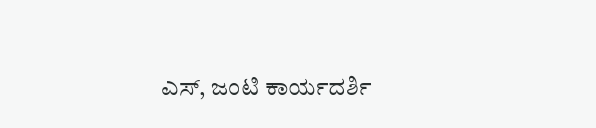ಎಸ್, ಜಂಟಿ ಕಾರ್ಯದರ್ಶಿ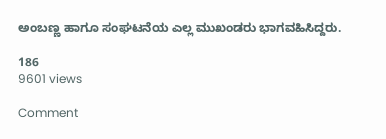ಅಂಬಣ್ಣ ಹಾಗೂ ಸಂಘಟನೆಯ ಎಲ್ಲ ಮುಖಂಡರು ಭಾಗವಹಿಸಿದ್ದರು.

186
9601 views

Comment